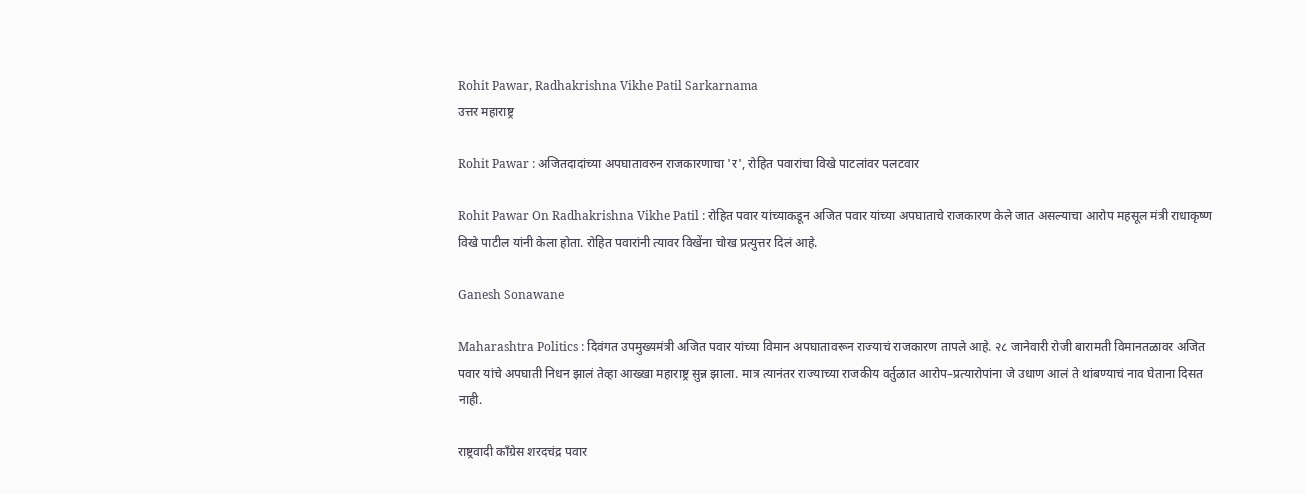Rohit Pawar, Radhakrishna Vikhe Patil Sarkarnama
उत्तर महाराष्ट्र

Rohit Pawar : अजितदादांच्या अपघातावरुन राजकारणाचा 'र', रोहित पवारांचा विखे पाटलांवर पलटवार

Rohit Pawar On Radhakrishna Vikhe Patil : रोहित पवार यांच्याकडून अजित पवार यांच्या अपघाताचे राजकारण केले जात असल्याचा आरोप महसूल मंत्री राधाकृष्ण विखे पाटील यांनी केला होता. रोहित पवारांनी त्यावर विखेंना चोख प्रत्युत्तर दिलं आहे.

Ganesh Sonawane

Maharashtra Politics : दिवंगत उपमुख्यमंत्री अजित पवार यांच्या विमान अपघातावरून राज्याचं राजकारण तापले आहे. २८ जानेवारी रोजी बारामती विमानतळावर अजित पवार यांचे अपघाती निधन झालं तेव्हा आख्खा महाराष्ट्र सुन्न झाला. मात्र त्यानंतर राज्याच्या राजकीय वर्तुळात आरोप–प्रत्यारोपांना जे उधाण आलं ते थांबण्याचं नाव घेताना दिसत नाही.

राष्ट्रवादी काँग्रेस शरदचंद्र पवार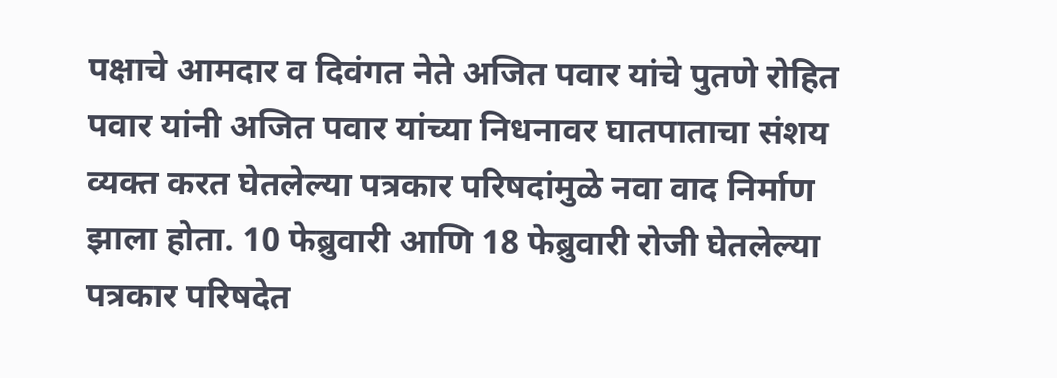पक्षाचे आमदार व दिवंगत नेते अजित पवार यांचे पुतणे रोहित पवार यांनी अजित पवार यांच्या निधनावर घातपाताचा संशय व्यक्त करत घेतलेल्या पत्रकार परिषदांमुळे नवा वाद निर्माण झाला होता. 10 फेब्रुवारी आणि 18 फेब्रुवारी रोजी घेतलेल्या पत्रकार परिषदेत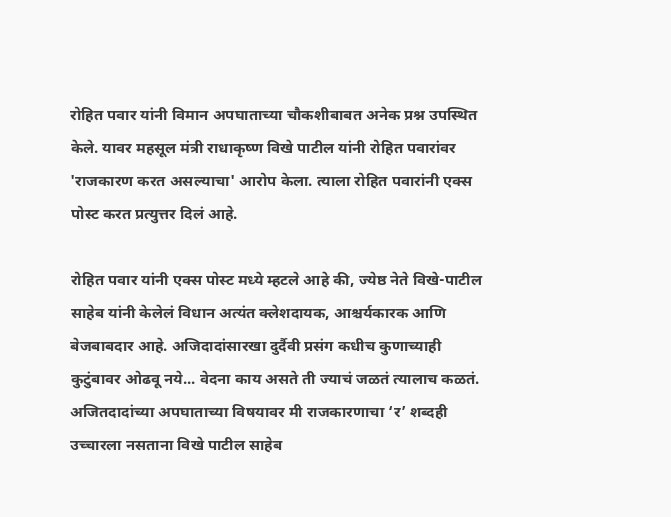रोहित पवार यांनी विमान अपघाताच्या चौकशीबाबत अनेक प्रश्न उपस्थित केले. यावर महसूल मंत्री राधाकृष्ण विखे पाटील यांनी रोहित पवारांवर 'राजकारण करत असल्याचा' आरोप केला. त्याला रोहित पवारांनी एक्स पोस्ट करत प्रत्युत्तर दिलं आहे.

रोहित पवार यांनी एक्स पोस्ट मध्ये म्हटले आहे की, ज्येष्ठ नेते विखे-पाटील साहेब यांनी केलेलं विधान अत्यंत क्लेशदायक, आश्चर्यकारक आणि बेजबाबदार आहे. अजिदादांसारखा दुर्दैवी प्रसंग कधीच कुणाच्याही कुटुंबावर ओढवू नये... वेदना काय असते ती ज्याचं जळतं त्यालाच कळतं. अजितदादांच्या अपघाताच्या विषयावर मी राजकारणाचा ‘र’ शब्दही उच्चारला नसताना विखे पाटील साहेब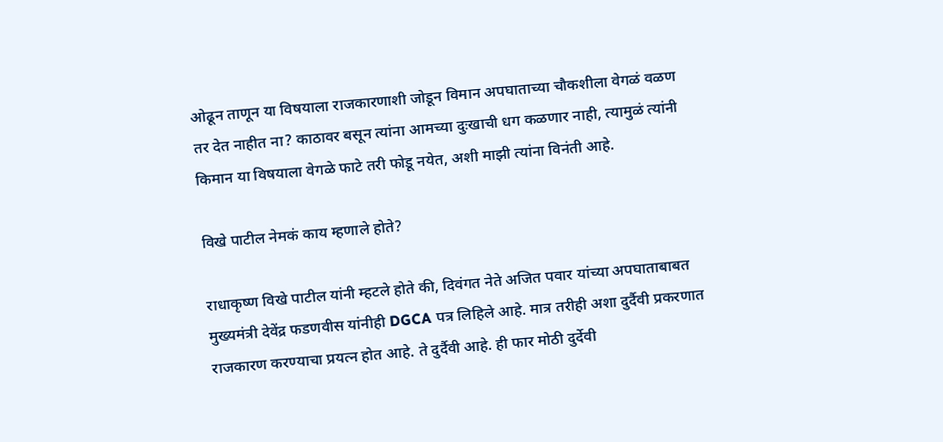ओढून ताणून या विषयाला राजकारणाशी जोडून विमान अपघाताच्या चौकशीला वेगळं वळण तर देत नाहीत ना? काठावर बसून त्यांना आमच्या दुःखाची धग कळणार नाही, त्यामुळं त्यांनी किमान या विषयाला वेगळे फाटे तरी फोडू नयेत, अशी माझी त्यांना विनंती आहे.

विखे पाटील नेमकं काय म्हणाले होते?

राधाकृष्ण विखे पाटील यांनी म्हटले होते की, दिवंगत नेते अजित पवार यांच्या अपघाताबाबत मुख्यमंत्री देवेंद्र फडणवीस यांनीही DGCA पत्र लिहिले आहे. मात्र तरीही अशा दुर्दैवी प्रकरणात राजकारण करण्याचा प्रयत्न होत आहे. ते दुर्दैवी आहे. ही फार मोठी दुर्देवी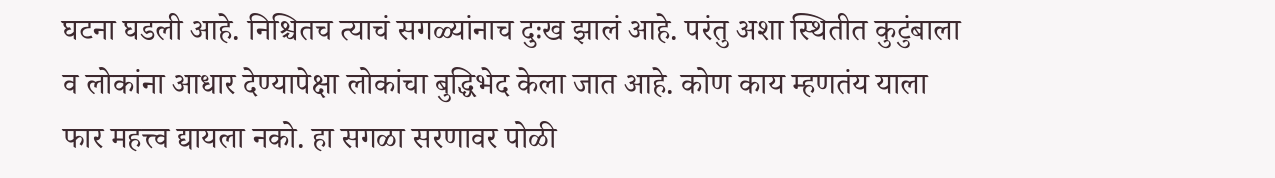घटना घडली आहे. निश्चितच त्याचं सगळ्यांनाच दुःख झालं आहे. परंतु अशा स्थितीत कुटुंबाला व लोकांना आधार देण्यापेक्षा लोकांचा बुद्धिभेद केला जात आहे. कोण काय म्हणतंय याला फार महत्त्व द्यायला नको. हा सगळा सरणावर पोळी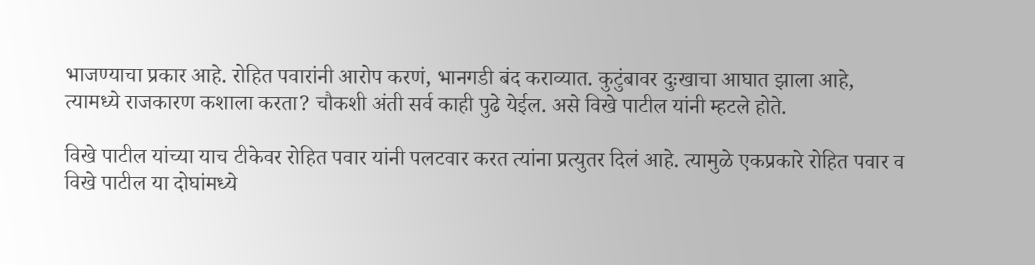भाजण्याचा प्रकार आहे. रोहित पवारांनी आरोप करणं, भानगडी बंद कराव्यात. कुटुंबावर दुःखाचा आघात झाला आहे, त्यामध्ये राजकारण कशाला करता? चौकशी अंती सर्व काही पुढे येईल. असे विखे पाटील यांनी म्हटले होते.

विखे पाटील यांच्या याच टीकेवर रोहित पवार यांनी पलटवार करत त्यांना प्रत्युतर दिलं आहे. त्यामुळे एकप्रकारे रोहित पवार व विखे पाटील या दोघांमध्ये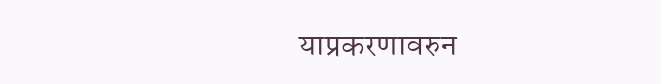याप्रकरणावरुन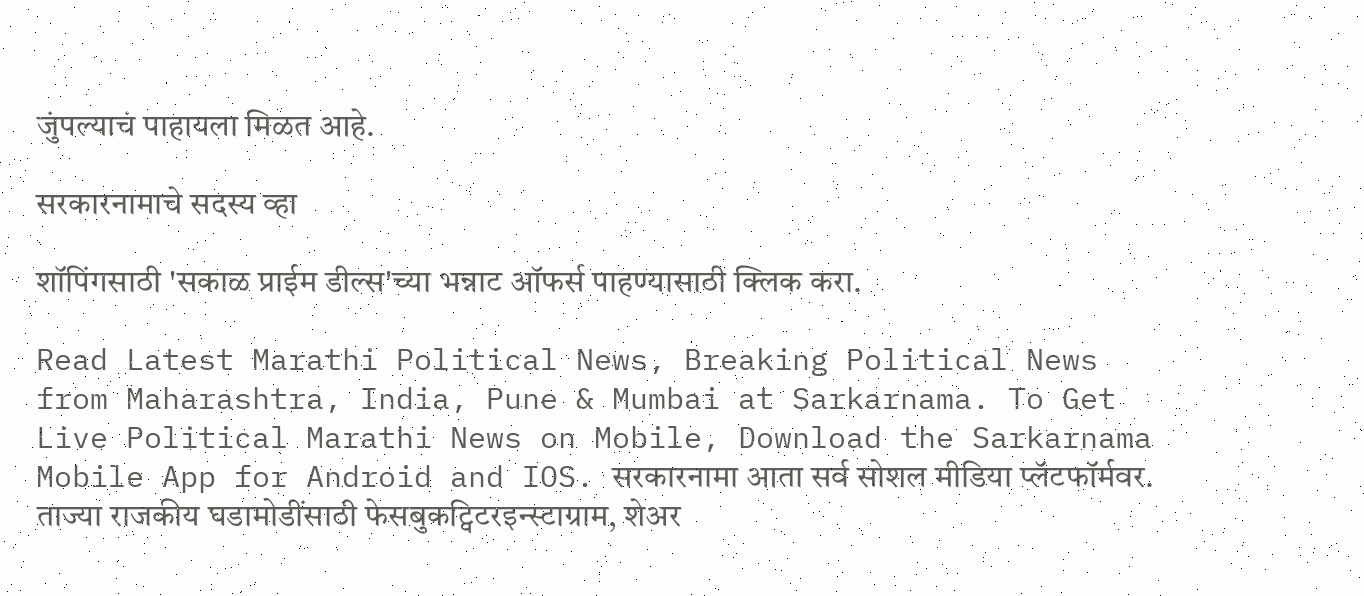जुंपल्याचं पाहायला मिळत आहे.

सरकारनामाचे सदस्य व्हा

शॉपिंगसाठी 'सकाळ प्राईम डील्स'च्या भन्नाट ऑफर्स पाहण्यासाठी क्लिक करा.

Read Latest Marathi Political News, Breaking Political News from Maharashtra, India, Pune & Mumbai at Sarkarnama. To Get Live Political Marathi News on Mobile, Download the Sarkarnama Mobile App for Android and IOS. सरकारनामा आता सर्व सोशल मीडिया प्लॅटफॉर्मवर. ताज्या राजकीय घडामोडींसाठी फेसबुकट्विटरइन्स्टाग्राम, शेअर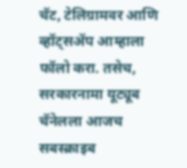चॅट, टेलिग्रामवर आणि व्हॉट्सॲप आम्हाला फॉलो करा. तसेच, सरकारनामा यूट्यूब चॅनेलला आजच सबस्क्राइब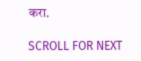करा.

SCROLL FOR NEXT